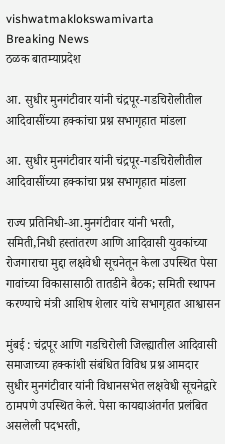vishwatmaklokswamivarta
Breaking News
ठळक बातम्याप्रदेश

आ. सुधीर मुनगंटीवार यांनी चंद्रपूर-गडचिरोलीतील आदिवासींच्या हक्कांचा प्रश्न सभागृहात मांडला

आ. सुधीर मुनगंटीवार यांनी चंद्रपूर-गडचिरोलीतील आदिवासींच्या हक्कांचा प्रश्न सभागृहात मांडला

राज्य प्रतिनिधी-आ.मुनगंटीवार यांनी भरती, समिती,निधी हस्तांतरण आणि आदिवासी युवकांच्या रोजगाराचा मुद्दा लक्षवेधी सूचनेतून केला उपस्थित पेसा गावांच्या विकासासाठी तातडीने बैठक; समिती स्थापन करण्याचे मंत्री आशिष शेलार यांचे सभागृहात आश्वासन

मुंबई : चंद्रपूर आणि गडचिरोली जिल्ह्यातील आदिवासी समाजाच्या हक्कांशी संबंधित विविध प्रश्न आमदार सुधीर मुनगंटीवार यांनी विधानसभेत लक्षवेधी सूचनेद्वारे ठामपणे उपस्थित केले. पेसा कायद्याअंतर्गत प्रलंबित असलेली पदभरती,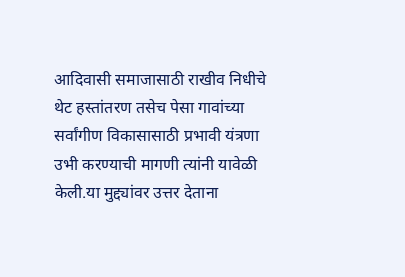आदिवासी समाजासाठी राखीव निधीचे थेट हस्तांतरण तसेच पेसा गावांच्या सर्वांगीण विकासासाठी प्रभावी यंत्रणा उभी करण्याची मागणी त्यांनी यावेळी केली.या मुद्द्यांवर उत्तर देताना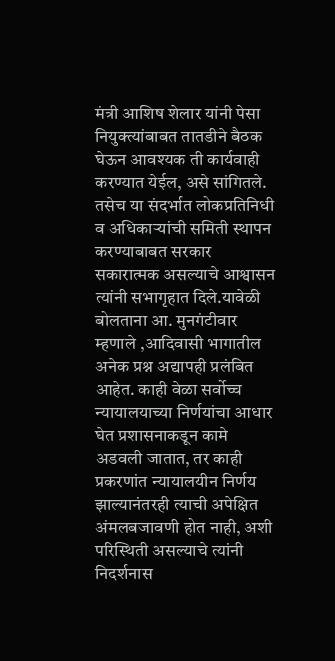मंत्री आशिष शेलार यांनी पेसा नियुक्त्यांबाबत तातडीने बैठक घेऊन आवश्यक ती कार्यवाही करण्यात येईल, असे सांगितले. तसेच या संदर्भात लोकप्रतिनिधी व अधिकाऱ्यांची समिती स्थापन करण्याबाबत सरकार सकारात्मक असल्याचे आश्वासन त्यांनी सभागृहात दिले.यावेळी बोलताना आ. मुनगंटीवार म्हणाले ,आदिवासी भागातील अनेक प्रश्न अद्यापही प्रलंबित आहेत. काही वेळा सर्वोच्च न्यायालयाच्या निर्णयांचा आधार घेत प्रशासनाकडून कामे अडवली जातात, तर काही प्रकरणांत न्यायालयीन निर्णय झाल्यानंतरही त्याची अपेक्षित अंमलबजावणी होत नाही, अशी परिस्थिती असल्याचे त्यांनी निदर्शनास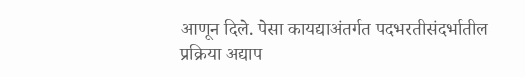आणून दिले. पेसा कायद्याअंतर्गत पदभरतीसंदर्भातील प्रक्रिया अद्याप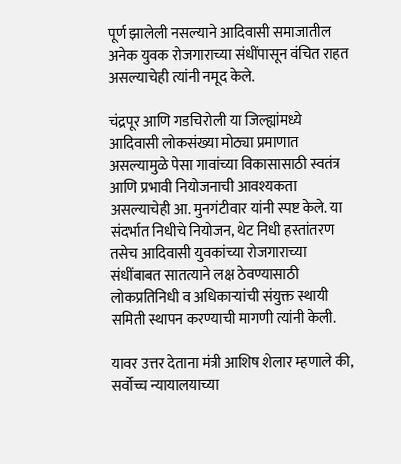पूर्ण झालेली नसल्याने आदिवासी समाजातील अनेक युवक रोजगाराच्या संधींपासून वंचित राहत असल्याचेही त्यांनी नमूद केले.

चंद्रपूर आणि गडचिरोली या जिल्ह्यांमध्ये आदिवासी लोकसंख्या मोठ्या प्रमाणात असल्यामुळे पेसा गावांच्या विकासासाठी स्वतंत्र आणि प्रभावी नियोजनाची आवश्यकता असल्याचेही आ. मुनगंटीवार यांनी स्पष्ट केले. या संदर्भात निधीचे नियोजन, थेट निधी हस्तांतरण तसेच आदिवासी युवकांच्या रोजगाराच्या संधींबाबत सातत्याने लक्ष ठेवण्यासाठी लोकप्रतिनिधी व अधिकाऱ्यांची संयुक्त स्थायी समिती स्थापन करण्याची मागणी त्यांनी केली.

यावर उत्तर देताना मंत्री आशिष शेलार म्हणाले की, सर्वोच्च न्यायालयाच्या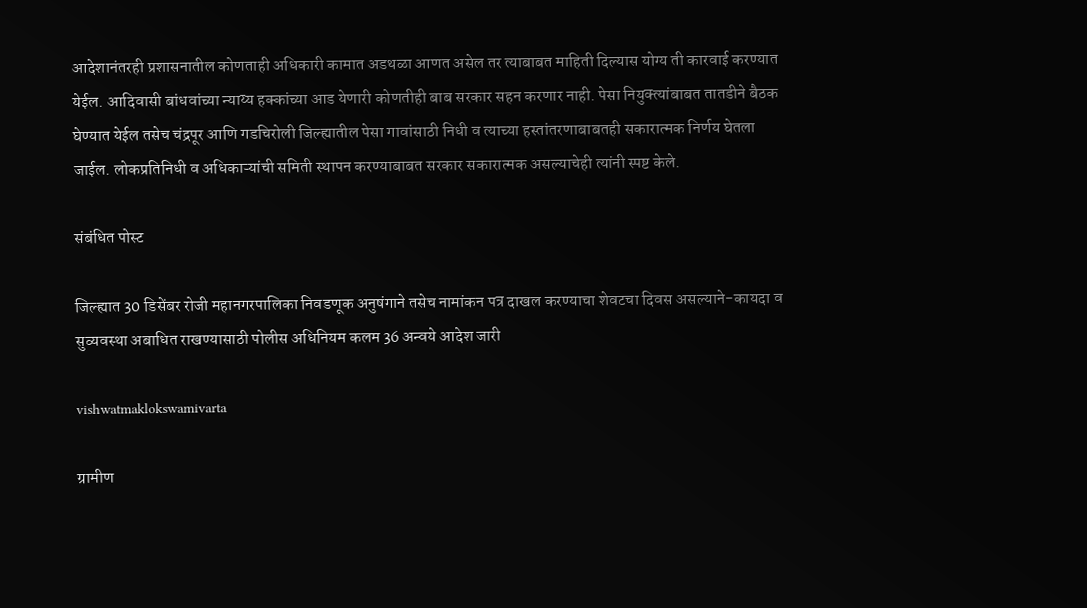आदेशानंतरही प्रशासनातील कोणताही अधिकारी कामात अडथळा आणत असेल तर त्याबाबत माहिती दिल्यास योग्य ती कारवाई करण्यात येईल. आदिवासी बांधवांच्या न्याय्य हक्कांच्या आड येणारी कोणतीही बाब सरकार सहन करणार नाही. पेसा नियुक्त्यांबाबत तातडीने बैठक घेण्यात येईल तसेच चंद्रपूर आणि गडचिरोली जिल्ह्यातील पेसा गावांसाठी निधी व त्याच्या हस्तांतरणाबाबतही सकारात्मक निर्णय घेतला जाईल. लोकप्रतिनिधी व अधिकाऱ्यांची समिती स्थापन करण्याबाबत सरकार सकारात्मक असल्याचेही त्यांनी स्पष्ट केले.

संबंधित पोस्ट

जिल्ह्यात 30 डिसेंबर रोजी महानगरपालिका निवडणूक अनुषंगाने तसेच नामांकन पत्र दाखल करण्याचा शेवटचा दिवस असल्याने-कायदा व सुव्यवस्था अबाधित राखण्यासाठी पोलीस अधिनियम कलम 36 अन्वये आदेश जारी

vishwatmaklokswamivarta

ग्रामीण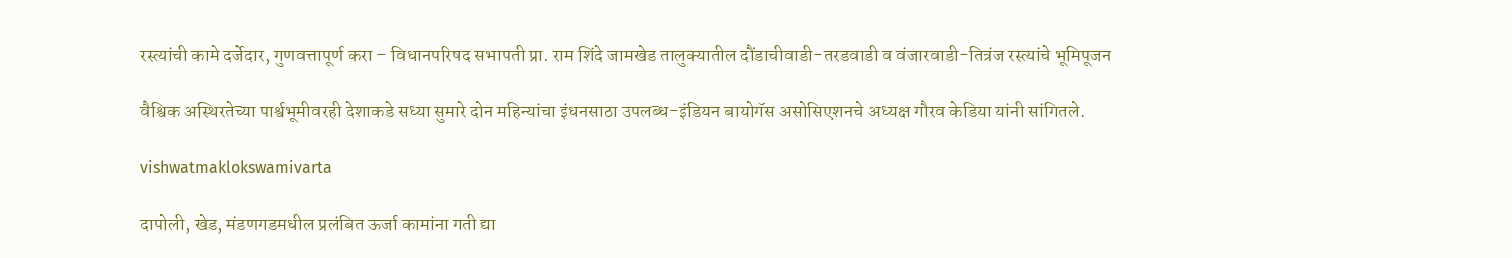रस्त्यांची कामे दर्जेदार, गुणवत्तापूर्ण करा – विधानपरिषद सभापती प्रा. राम शिंदे जामखेड तालुक्यातील दौंडाचीवाडी-तरडवाडी व वंजारवाडी-तित्रंज रस्त्यांचे भूमिपूजन

वैश्विक अस्थिरतेच्या पार्श्वभूमीवरही देशाकडे सध्या सुमारे दोन महिन्यांचा इंधनसाठा उपलब्ध-इंडियन बायोगॅस असोसिएशनचे अध्यक्ष गौरव केडिया यांनी सांगितले.

vishwatmaklokswamivarta

दापोली, खेड, मंडणगडमधील प्रलंबित ऊर्जा कामांना गती द्या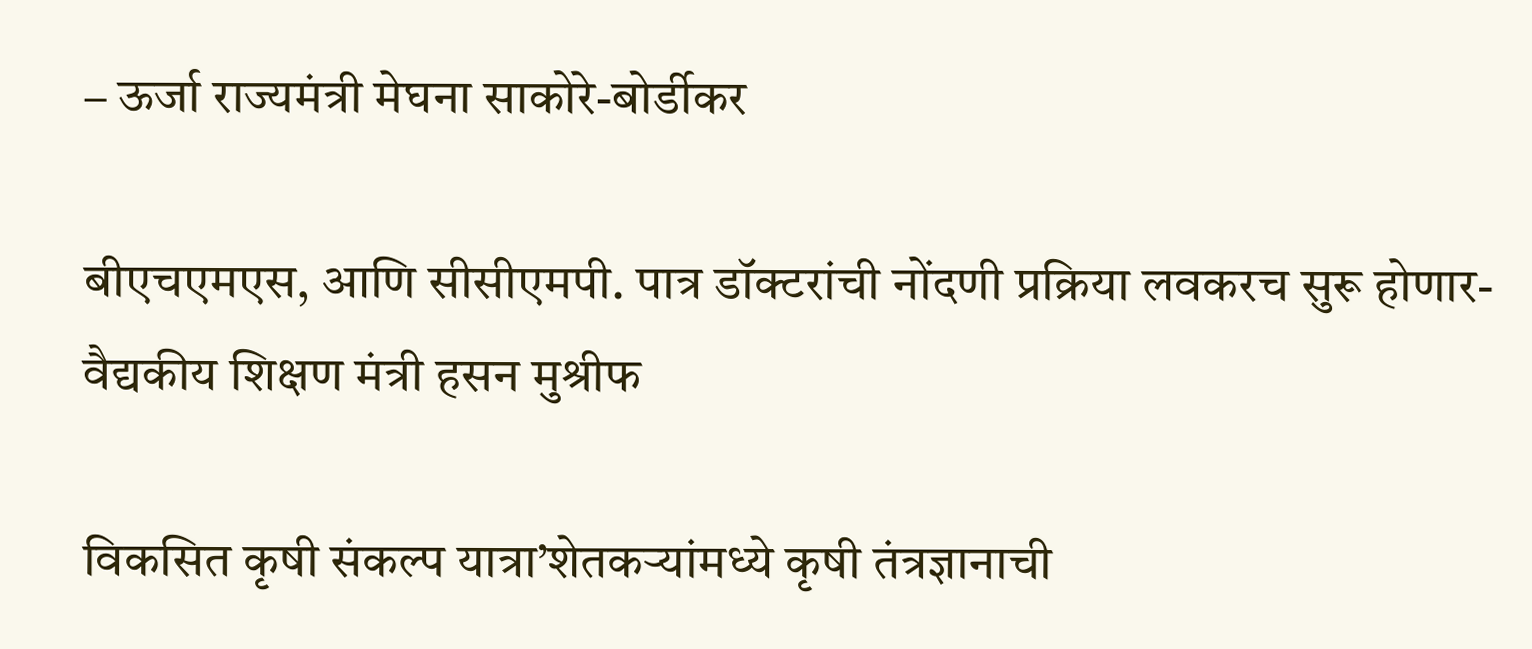– ऊर्जा राज्यमंत्री मेघना साकोरे-बोर्डीकर

बीएचएमएस, आणि सीसीएमपी. पात्र डॉक्टरांची नोंदणी प्रक्रिया लवकरच सुरू होणार-वैद्यकीय शिक्षण मंत्री हसन मुश्रीफ

विकसित कृषी संकल्प यात्रा’शेतकऱ्यांमध्ये कृषी तंत्रज्ञानाची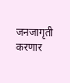जनजागृती करणार